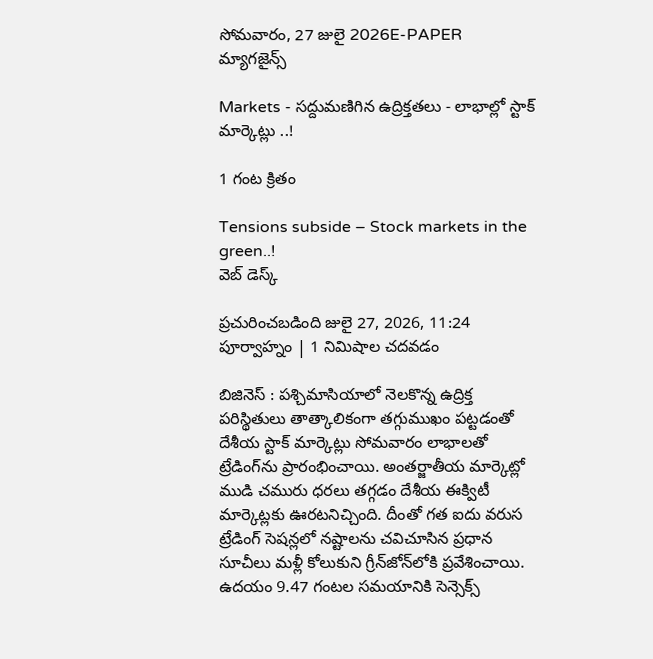సోమవారం, 27 జులై 2026E-PAPER
మ్యాగజైన్స్

Markets - సద్దుమణిగిన ఉద్రిక్తతలు - లాభాల్లో స్టాక్ మార్కెట్లు ..!

1 గంట క్రితం

Tensions subside – Stock markets in the green..!
వెబ్ డెస్క్

ప్రచురించబడింది జులై 27, 2026, 11:24 పూర్వాహ్నం | 1 నిమిషాల చదవడం

బిజినెస్ : పశ్చిమాసియాలో నెలకొన్న ఉద్రిక్త పరిస్థితులు తాత్కాలికంగా తగ్గుముఖం పట్టడంతో దేశీయ స్టాక్‌ మార్కెట్లు సోమవారం లాభాలతో ట్రేడింగ్‌ను ప్రారంభించాయి. అంతర్జాతీయ మార్కెట్లో ముడి చమురు ధరలు తగ్గడం దేశీయ ఈక్విటీ మార్కెట్లకు ఊరటనిచ్చింది. దీంతో గత ఐదు వరుస ట్రేడింగ్‌ సెషన్లలో నష్టాలను చవిచూసిన ప్రధాన సూచీలు మళ్లీ కోలుకుని గ్రీన్‌జోన్‌లోకి ప్రవేశించాయి. ఉదయం 9.47 గంటల సమయానికి సెన్సెక్స్‌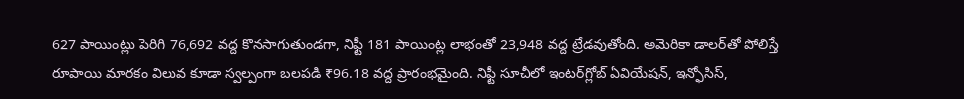627 పాయింట్లు పెరిగి 76,692 వద్ద కొనసాగుతుండగా, నిఫ్టీ 181 పాయింట్ల లాభంతో 23,948 వద్ద ట్రేడవుతోంది. అమెరికా డాలర్‌తో పోలిస్తే రూపాయి మారకం విలువ కూడా స్వల్పంగా బలపడి ₹96.18 వద్ద ప్రారంభమైంది. నిఫ్టీ సూచీలో ఇంటర్‌గ్లోబ్ ఏవియేషన్‌, ఇన్ఫోసిస్‌,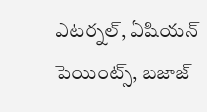ఎటర్నల్‌, ఏషియన్‌ పెయింట్స్‌, బజాజ్‌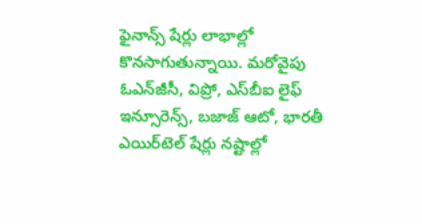ఫైనాన్స్‌ షేర్లు లాభాల్లో కొనసాగుతున్నాయి. మరోవైపు ఓఎన్‌జీసీ, విప్రో, ఎస్‌బీఐ లైఫ్‌ ఇన్సూరెన్స్‌, బజాజ్‌ ఆటో, భారతీ ఎయిర్‌టెల్‌ షేర్లు నష్టాల్లో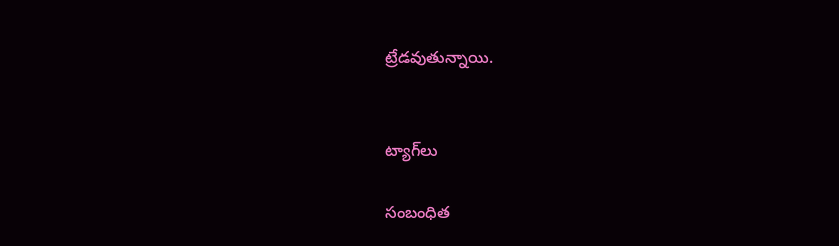ట్రేడవుతున్నాయి.


ట్యాగ్‌లు

సంబంధిత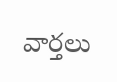వార్తలు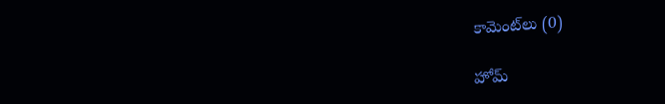కామెంట్‌లు (0)

హోమ్